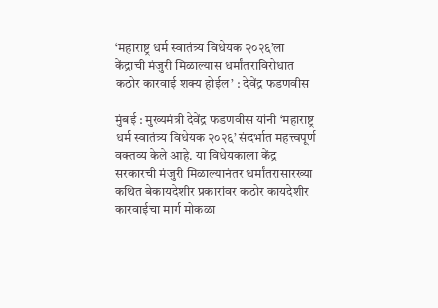‘महाराष्ट्र धर्म स्वातंत्र्य विधेयक २०२६’ला केंद्राची मंजुरी मिळाल्यास धर्मांतराविरोधात कठोर कारवाई शक्य होईल’ : देवेंद्र फडणवीस

मुंबई : मुख्यमंत्री देवेंद्र फडणवीस यांनी ‘महाराष्ट्र धर्म स्वातंत्र्य विधेयक २०२६’ संदर्भात महत्त्वपूर्ण वक्तव्य केले आहे. या विधेयकाला केंद्र सरकारची मंजुरी मिळाल्यानंतर धर्मांतरासारख्या कथित बेकायदेशीर प्रकारांवर कठोर कायदेशीर कारवाईचा मार्ग मोकळा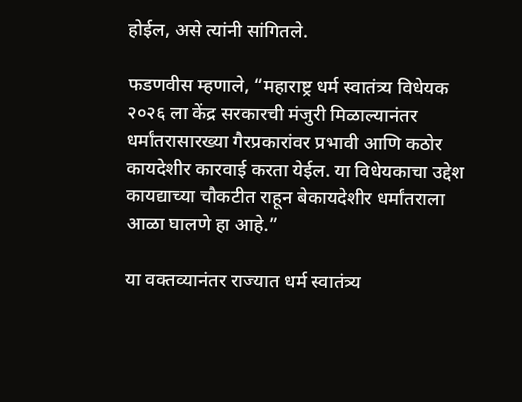होईल, असे त्यांनी सांगितले.

फडणवीस म्हणाले, “महाराष्ट्र धर्म स्वातंत्र्य विधेयक २०२६ ला केंद्र सरकारची मंजुरी मिळाल्यानंतर धर्मांतरासारख्या गैरप्रकारांवर प्रभावी आणि कठोर कायदेशीर कारवाई करता येईल. या विधेयकाचा उद्देश कायद्याच्या चौकटीत राहून बेकायदेशीर धर्मांतराला आळा घालणे हा आहे.”

या वक्तव्यानंतर राज्यात धर्म स्वातंत्र्य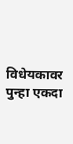विधेयकावर पुन्हा एकदा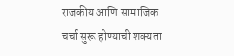राजकीय आणि सामाजिक चर्चा सुरू होण्याची शक्यता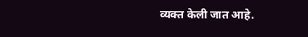व्यक्त केली जात आहे.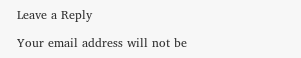Leave a Reply

Your email address will not be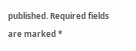published. Required fields are marked *